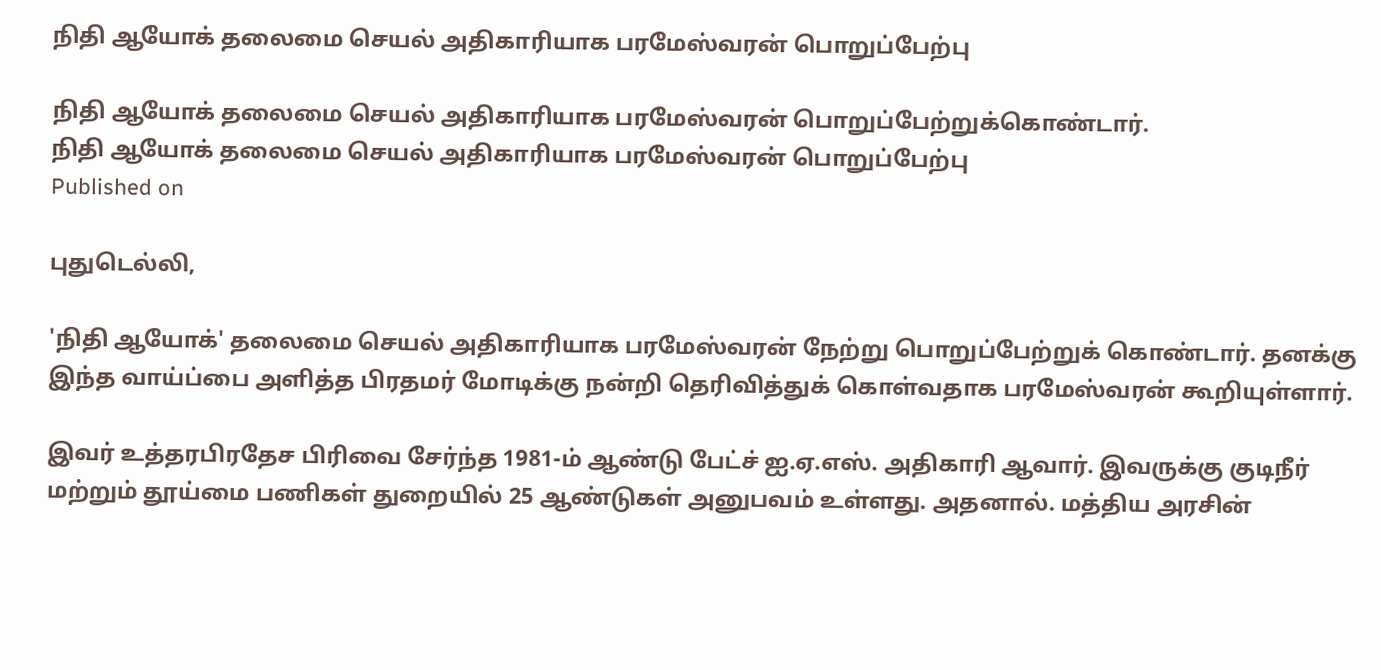நிதி ஆயோக் தலைமை செயல் அதிகாரியாக பரமேஸ்வரன் பொறுப்பேற்பு

நிதி ஆயோக் தலைமை செயல் அதிகாரியாக பரமேஸ்வரன் பொறுப்பேற்றுக்கொண்டார்.
நிதி ஆயோக் தலைமை செயல் அதிகாரியாக பரமேஸ்வரன் பொறுப்பேற்பு
Published on

புதுடெல்லி,

'நிதி ஆயோக்' தலைமை செயல் அதிகாரியாக பரமேஸ்வரன் நேற்று பொறுப்பேற்றுக் கொண்டார். தனக்கு இந்த வாய்ப்பை அளித்த பிரதமர் மோடிக்கு நன்றி தெரிவித்துக் கொள்வதாக பரமேஸ்வரன் கூறியுள்ளார்.

இவர் உத்தரபிரதேச பிரிவை சேர்ந்த 1981-ம் ஆண்டு பேட்ச் ஐ.ஏ.எஸ். அதிகாரி ஆவார். இவருக்கு குடிநீர் மற்றும் தூய்மை பணிகள் துறையில் 25 ஆண்டுகள் அனுபவம் உள்ளது. அதனால். மத்திய அரசின்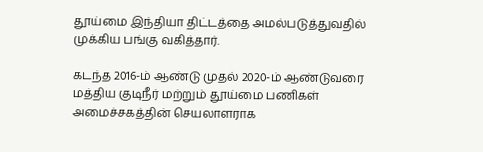தூய்மை இந்தியா திட்டத்தை அமல்படுத்துவதில் முக்கிய பங்கு வகித்தார்.

கடந்த 2016-ம் ஆண்டு முதல் 2020-ம் ஆண்டுவரை மத்திய குடிநீர் மற்றும் தூய்மை பணிகள் அமைச்சகத்தின் செயலாளராக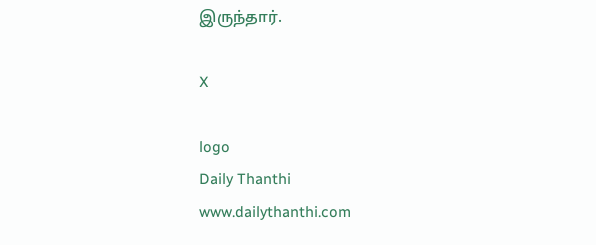இருந்தார்.

X

logo
Daily Thanthi
www.dailythanthi.com